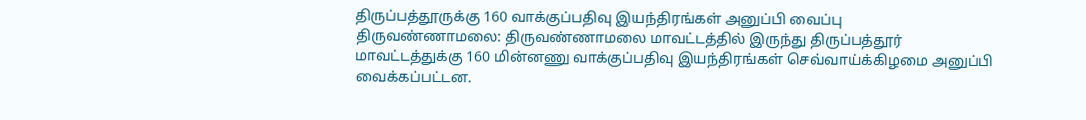திருப்பத்தூருக்கு 160 வாக்குப்பதிவு இயந்திரங்கள் அனுப்பி வைப்பு
திருவண்ணாமலை: திருவண்ணாமலை மாவட்டத்தில் இருந்து திருப்பத்தூர் மாவட்டத்துக்கு 160 மின்னணு வாக்குப்பதிவு இயந்திரங்கள் செவ்வாய்க்கிழமை அனுப்பி வைக்கப்பட்டன.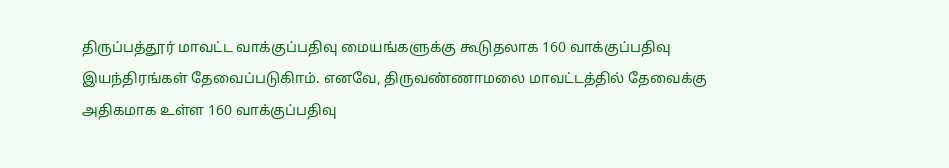திருப்பத்தூர் மாவட்ட வாக்குப்பதிவு மையங்களுக்கு கூடுதலாக 160 வாக்குப்பதிவு இயந்திரங்கள் தேவைப்படுகிாம். எனவே, திருவண்ணாமலை மாவட்டத்தில் தேவைக்கு அதிகமாக உள்ள 160 வாக்குப்பதிவு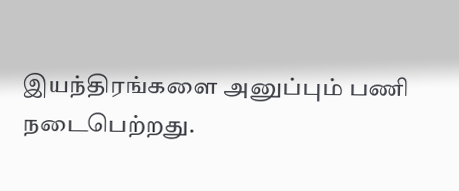இயந்திரங்களை அனுப்பும் பணி நடைபெற்றது.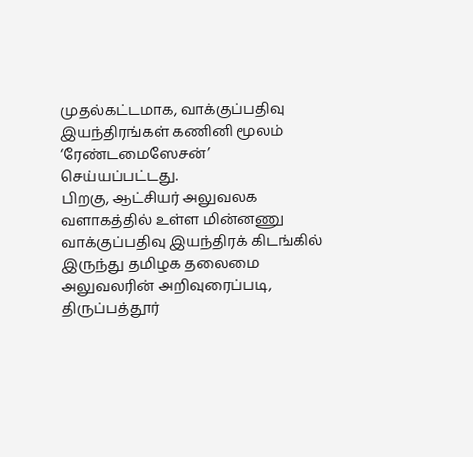முதல்கட்டமாக, வாக்குப்பதிவு இயந்திரங்கள் கணினி மூலம் ‘ரேண்டமைஸேசன்’ செய்யப்பட்டது.
பிறகு, ஆட்சியர் அலுவலக வளாகத்தில் உள்ள மின்னணு வாக்குப்பதிவு இயந்திரக் கிடங்கில் இருந்து தமிழக தலைமை அலுவலரின் அறிவுரைப்படி, திருப்பத்தூர்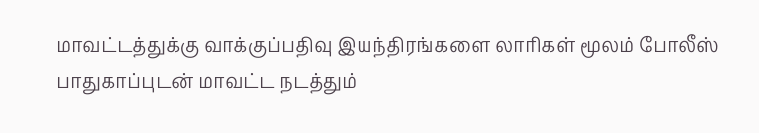மாவட்டத்துக்கு வாக்குப்பதிவு இயந்திரங்களை லாரிகள் மூலம் போலீஸ் பாதுகாப்புடன் மாவட்ட நடத்தும்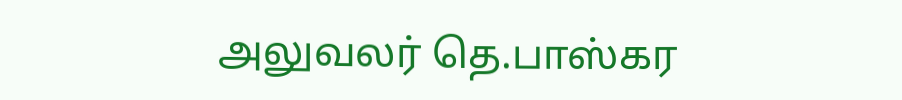அலுவலர் தெ.பாஸ்கர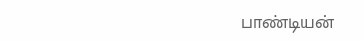பாண்டியன்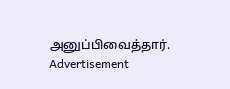அனுப்பிவைத்தார்.
Advertisement